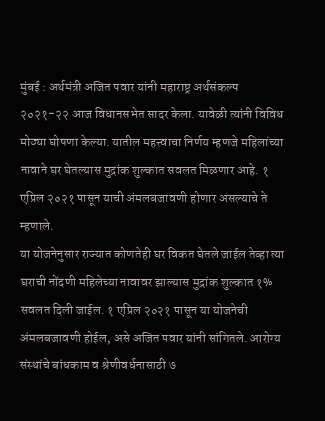मुंबई : अर्थमंत्री अजित पवार यांनी महाराष्ट्र अर्थसंकल्प २०२१-२२ आज विधानसभेत सादर केला. यावेळी त्यांनी विविध मोठ्या घोषणा केल्या. यातील महत्त्वाचा निर्णय म्हणजे महिलांच्या नावाने घर घेतल्यास मुद्रांक शुल्कात सवलत मिळणार आहे. १ एप्रिल २०२१ पासून याची अंमलबजावणी होणार असल्याचे ते म्हणाले.
या योजनेनुसार राज्यात कोणतेही घर विकत घेतले जाईल तेव्हा त्या घराची नोंदणी महिलेच्या नावावर झाल्यास मुद्रांक शुल्कात १% सवलत दिली जाईल. १ एप्रिल २०२१ पासून या योजनेची अंमलबजावणी होईल, असे अजित पवार यांनी सांगितले. आरोग्य संस्थांचे बांधकाम व श्रेणीवर्धनासाठी ७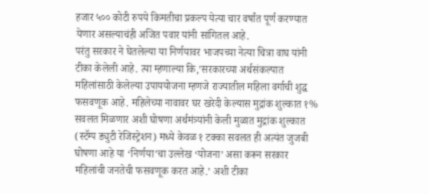हजार ५०० कोटी रुपये किमतीचा प्रकल्प येत्या चार वर्षांत पूर्ण करण्यात येणार असल्याचंही अजित पवार यांनी सांगितल आहे.
परंतु सरकार ने घेतलेल्या या निर्णयावर भाजपच्या नेत्या चित्रा वाघ यांनी टीका केलेली आहे. त्या म्हणाल्या कि,’सरकारच्या अर्थसंकल्पात महिलांसाठी केलेल्या उपाययोजना म्हणजे राज्यातील महिला वर्गाची शुद्ध फसवणूक आहे. महिलेच्या नावावर घर खरेदी केल्यास मुद्रांक शुल्कात १% सवलत मिळणार अशी घोषणा अर्थमंत्र्यांनी केली मुळात मुद्रांक शुल्कात (स्टॅम्प ड्युटी रेजिस्ट्रेशन) मध्ये केवळ १ टक्का सवलत ही अत्यंत जुजबी घोषणा आहे या ‘निर्णया’चा उल्लेख ‘योजना’ असा करून सरकार महिलांची जनतेची फसवणूक करत आहे.’ अशी टीका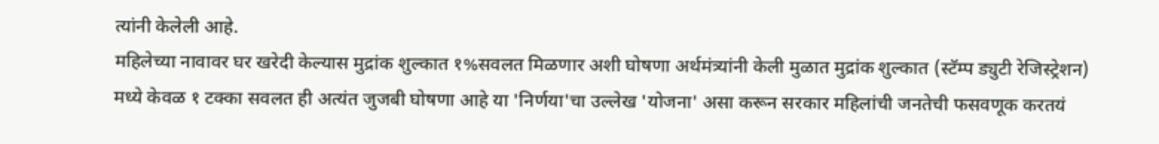त्यांनी केलेली आहे.
महिलेच्या नावावर घर खरेदी केल्यास मुद्रांक शुल्कात १%सवलत मिळणार अशी घोषणा अर्थमंत्र्यांनी केली मुळात मुद्रांक शुल्कात (स्टॅम्प ड्युटी रेजिस्ट्रेशन) मध्ये केवळ १ टक्का सवलत ही अत्यंत जुजबी घोषणा आहे या 'निर्णया'चा उल्लेख 'योजना' असा करून सरकार महिलांची जनतेची फसवणूक करतयं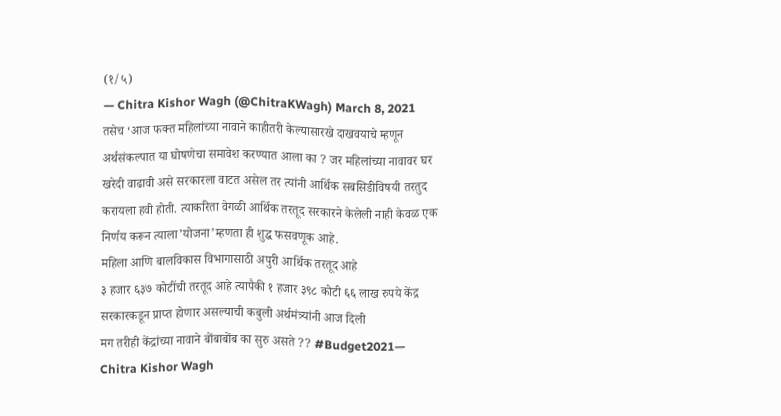(१/५)
— Chitra Kishor Wagh (@ChitraKWagh) March 8, 2021
तसेच ‘आज फक्त महिलांच्या नावाने काहीतरी केल्यासारखे दाखवयाचे म्हणून अर्थसंकल्पात या घोषणेचा समावेश करण्यात आला का ? जर महिलांच्या नावावर घर खरेदी वाढावी असे सरकारला वाटत असेल तर त्यांनी आर्थिक सबसिडीविषयी तरतुद करायला हवी होती. त्याकरिता वेगळी आर्थिक तरतूद सरकारने केलेली नाही केवळ एक निर्णय करून त्याला’योजना’म्हणता ही शुद्ध फसवणूक आहे.
महिला आणि बालविकास विभागासाठी अपुरी आर्थिक तरतूद आहे
३ हजार ६३७ कोटींची तरतूद आहे त्यापैकी १ हजार ३९८ कोटी ६६ लाख रुपये केंद्र सरकारकडून प्राप्त होणार असल्याची कबुली अर्थमंत्र्यांनी आज दिली
मग तरीही केंद्रांच्या नावाने बोंबाबोंब का सुरु असते ?? #Budget2021— Chitra Kishor Wagh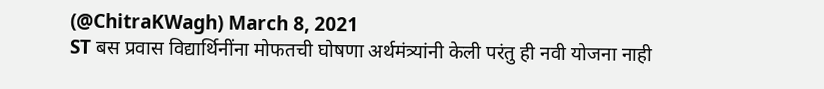(@ChitraKWagh) March 8, 2021
ST बस प्रवास विद्यार्थिनींना मोफतची घोषणा अर्थमंत्र्यांनी केली परंतु ही नवी योजना नाही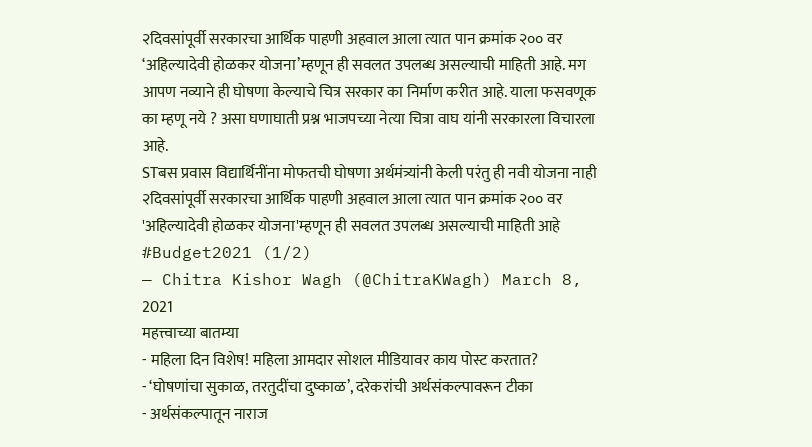२दिवसांपूर्वी सरकारचा आर्थिक पाहणी अहवाल आला त्यात पान क्रमांक २०० वर ‘अहिल्यादेवी होळकर योजना’म्हणून ही सवलत उपलब्ध असल्याची माहिती आहे. मग आपण नव्याने ही घोषणा केल्याचे चित्र सरकार का निर्माण करीत आहे. याला फसवणूक का म्हणू नये ? असा घणाघाती प्रश्न भाजपच्या नेत्या चित्रा वाघ यांनी सरकारला विचारला आहे.
STबस प्रवास विद्यार्थिनींना मोफतची घोषणा अर्थमंत्र्यांनी केली परंतु ही नवी योजना नाही २दिवसांपूर्वी सरकारचा आर्थिक पाहणी अहवाल आला त्यात पान क्रमांक २०० वर 'अहिल्यादेवी होळकर योजना'म्हणून ही सवलत उपलब्ध असल्याची माहिती आहे #Budget2021 (1/2)
— Chitra Kishor Wagh (@ChitraKWagh) March 8, 2021
महत्त्वाच्या बातम्या
- महिला दिन विशेष! महिला आमदार सोशल मीडियावर काय पोस्ट करतात?
- ‘घोषणांचा सुकाळ, तरतुदींचा दुष्काळ’, दरेकरांची अर्थसंकल्पावरून टीका
- अर्थसंकल्पातून नाराज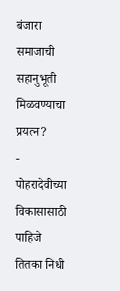बंजारा समाजाची सहानुभूती मिळवण्याचा प्रयत्न?
- पोहरादेवीच्या विकासासाठी पाहिजे तितका निधी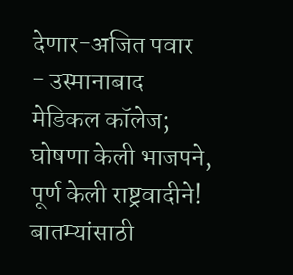देणार-अजित पवार
- उस्मानाबाद मेडिकल कॉलेज; घोषणा केली भाजपने, पूर्ण केली राष्ट्रवादीने!
बातम्यांसाठी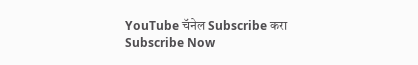YouTube चॅनेल Subscribe करा
Subscribe Now